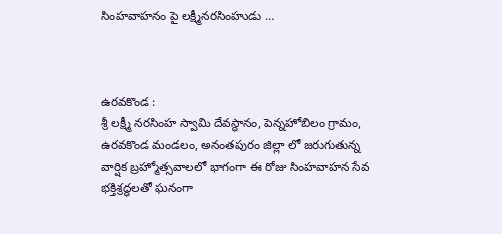సింహవాహనం పై లక్ష్మీనరసింహుడు …



ఉరవకొండ :
శ్రీ లక్ష్మీ నరసింహ స్వామి దేవస్థానం, పెన్నహోబిలం గ్రామం, ఉరవకొండ మండలం, అనంతపురం జిల్లా లో జరుగుతున్న వార్షిక బ్రహ్మోత్సవాలలో భాగంగా ఈ రోజు సింహవాహన సేవ భక్తిశ్రద్ధలతో ఘనంగా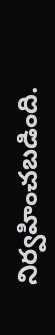నిర్వహించబడింది.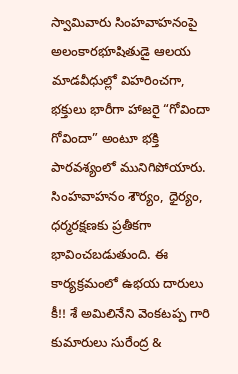స్వామివారు సింహవాహనంపై అలంకారభూషితుడై ఆలయ మాడవీధుల్లో విహరించగా, భక్తులు భారీగా హాజరై “గోవిందా గోవిందా” అంటూ భక్తి పారవశ్యంలో మునిగిపోయారు. సింహవాహనం శౌర్యం, ధైర్యం, ధర్మరక్షణకు ప్రతీకగా భావించబడుతుంది. ఈ కార్యక్రమంలో ఉభయ దారులు కీ!! శే అమిలినేని వెంకటప్ప గారి కుమారులు సురేంద్ర &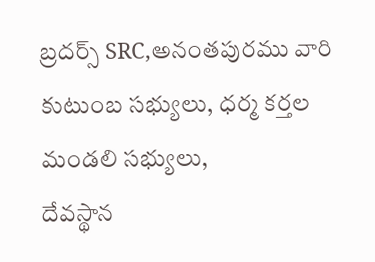బ్రదర్స్ SRC,అనంతపురము వారి కుటుంబ సభ్యులు, ధర్మ కర్తల మండలి సభ్యులు,
దేవస్థాన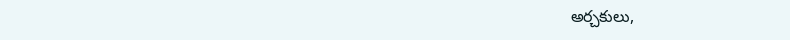అర్చకులు,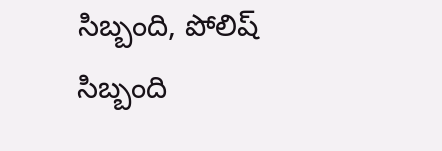సిబ్బంది, పోలిష్ సిబ్బంది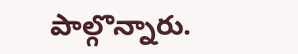పాల్గొన్నారు.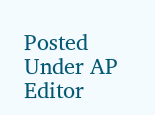Posted Under AP
Editor